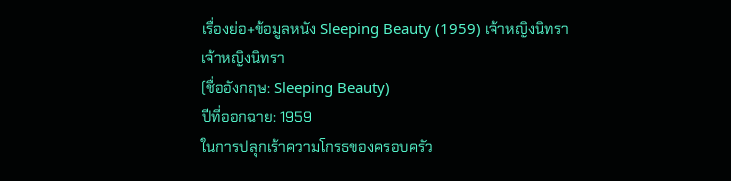เรื่องย่อ+ข้อมูลหนัง Sleeping Beauty (1959) เจ้าหญิงนิทรา
เจ้าหญิงนิทรา
(ชื่ออังกฤษ: Sleeping Beauty)
ปีที่ออกฉาย: 1959
ในการปลุกเร้าความโกรธของครอบครัว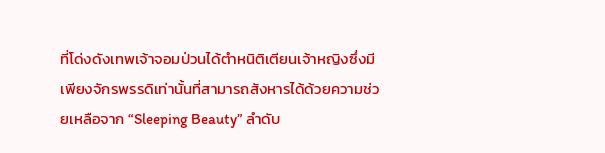ที่โด่งดังเทพเจ้าจอมป่วนได้ตำหนิติเตียนเจ้าหญิงซึ่งมีเพียงจักรพรรดิเท่านั้นที่สามารถสังหารได้ด้วยความช่วยเหลือจาก “Sleeping Beauty” ลำดับ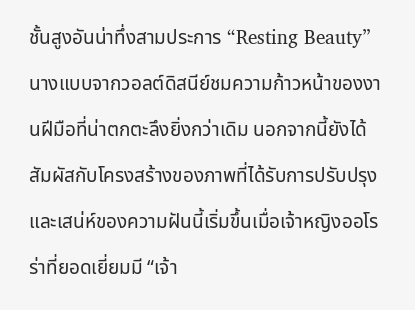ชั้นสูงอันน่าทึ่งสามประการ “Resting Beauty” นางแบบจากวอลต์ดิสนีย์ชมความก้าวหน้าของงานฝีมือที่น่าตกตะลึงยิ่งกว่าเดิม นอกจากนี้ยังได้สัมผัสกับโครงสร้างของภาพที่ได้รับการปรับปรุงและเสน่ห์ของความฝันนี้เริ่มขึ้นเมื่อเจ้าหญิงออโรร่าที่ยอดเยี่ยมมี “เจ้า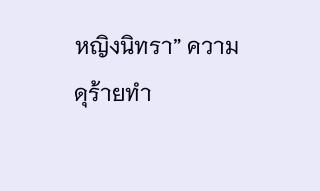หญิงนิทรา” ความดุร้ายทำ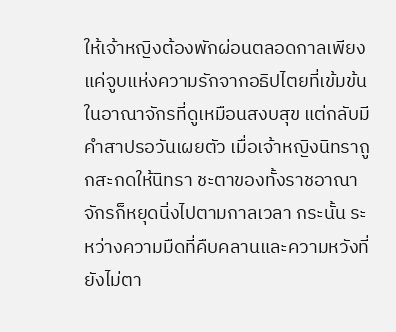ให้เจ้าหญิงต้องพักผ่อนตลอดกาลเพียงแค่จูบแห่งความรักจากอธิปไตยที่เข้มข้น
ในอาณาจักรที่ดูเหมือนสงบสุข แต่กลับมีคำสาปรอวันเผยตัว เมื่อเจ้าหญิงนิทราถูกสะกดให้นิทรา ชะตาของทั้งราชอาณาจักรก็หยุดนิ่งไปตามกาลเวลา กระนั้น ระหว่างความมืดที่คืบคลานและความหวังที่ยังไม่ตา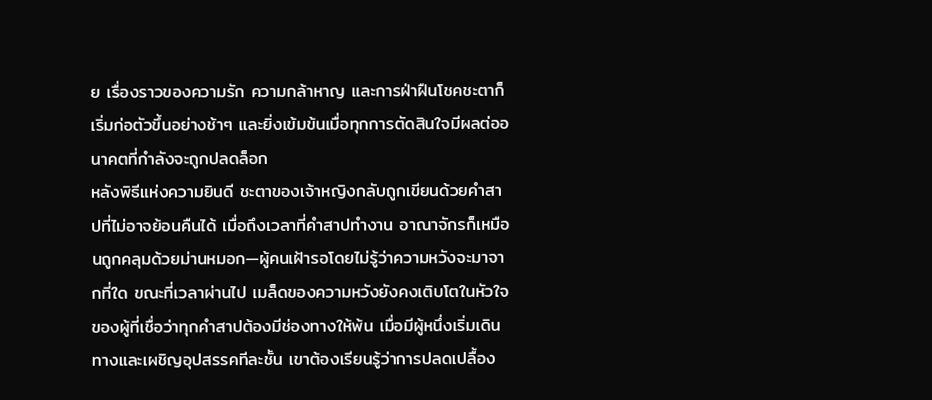ย เรื่องราวของความรัก ความกล้าหาญ และการฝ่าฝืนโชคชะตาก็เริ่มก่อตัวขึ้นอย่างช้าๆ และยิ่งเข้มข้นเมื่อทุกการตัดสินใจมีผลต่ออนาคตที่กำลังจะถูกปลดล็อก
หลังพิธีแห่งความยินดี ชะตาของเจ้าหญิงกลับถูกเขียนด้วยคำสาปที่ไม่อาจย้อนคืนได้ เมื่อถึงเวลาที่คำสาปทำงาน อาณาจักรก็เหมือนถูกคลุมด้วยม่านหมอก—ผู้คนเฝ้ารอโดยไม่รู้ว่าความหวังจะมาจากที่ใด ขณะที่เวลาผ่านไป เมล็ดของความหวังยังคงเติบโตในหัวใจของผู้ที่เชื่อว่าทุกคำสาปต้องมีช่องทางให้พ้น เมื่อมีผู้หนึ่งเริ่มเดินทางและเผชิญอุปสรรคทีละชั้น เขาต้องเรียนรู้ว่าการปลดเปลื้อง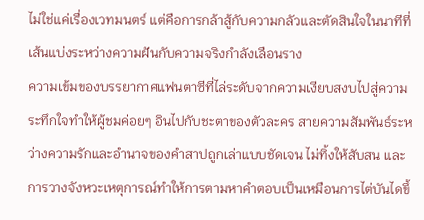ไม่ใช่แค่เรื่องเวทมนตร์ แต่คือการกล้าสู้กับความกลัวและตัดสินใจในนาทีที่เส้นแบ่งระหว่างความฝันกับความจริงกำลังเลือนราง
ความเข้มของบรรยากาศแฟนตาซีที่ไล่ระดับจากความเงียบสงบไปสู่ความระทึกใจทำให้ผู้ชมค่อยๆ อินไปกับชะตาของตัวละคร สายความสัมพันธ์ระหว่างความรักและอำนาจของคำสาปถูกเล่าแบบชัดเจน ไม่ทิ้งให้สับสน และการวางจังหวะเหตุการณ์ทำให้การตามหาคำตอบเป็นเหมือนการไต่บันไดขึ้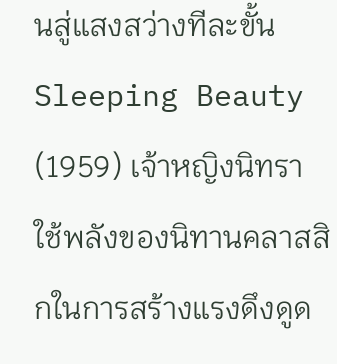นสู่แสงสว่างทีละขั้น
Sleeping Beauty (1959) เจ้าหญิงนิทรา ใช้พลังของนิทานคลาสสิกในการสร้างแรงดึงดูด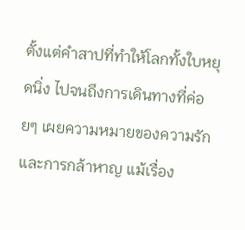ตั้งแต่คำสาปที่ทำให้โลกทั้งใบหยุดนิ่ง ไปจนถึงการเดินทางที่ค่อยๆ เผยความหมายของความรักและการกล้าหาญ แม้เรื่อง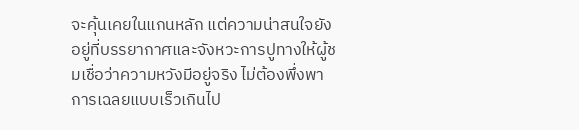จะคุ้นเคยในแกนหลัก แต่ความน่าสนใจยังอยู่ที่บรรยากาศและจังหวะการปูทางให้ผู้ชมเชื่อว่าความหวังมีอยู่จริง ไม่ต้องพึ่งพาการเฉลยแบบเร็วเกินไป